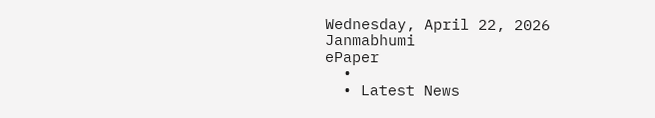Wednesday, April 22, 2026
Janmabhumi
ePaper
  •
  • Latest News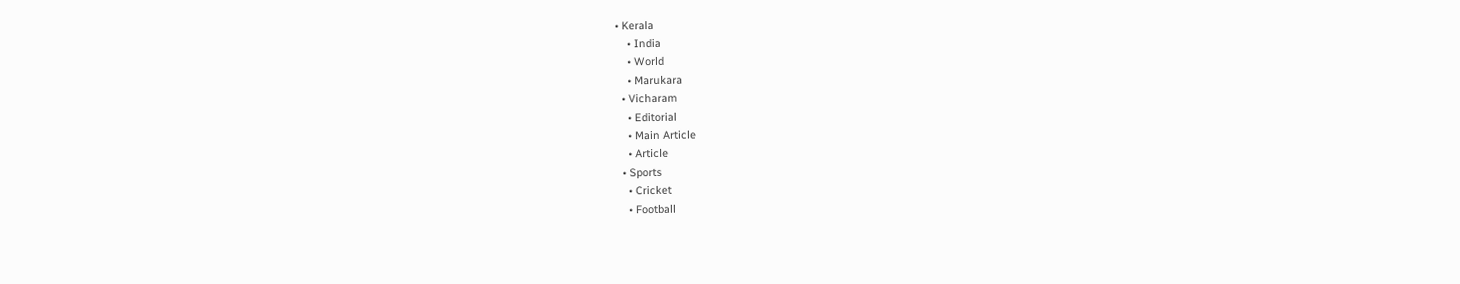• Kerala
    • India
    • World
    • Marukara
  • Vicharam
    • Editorial
    • Main Article
    • Article
  • Sports
    • Cricket
    • Football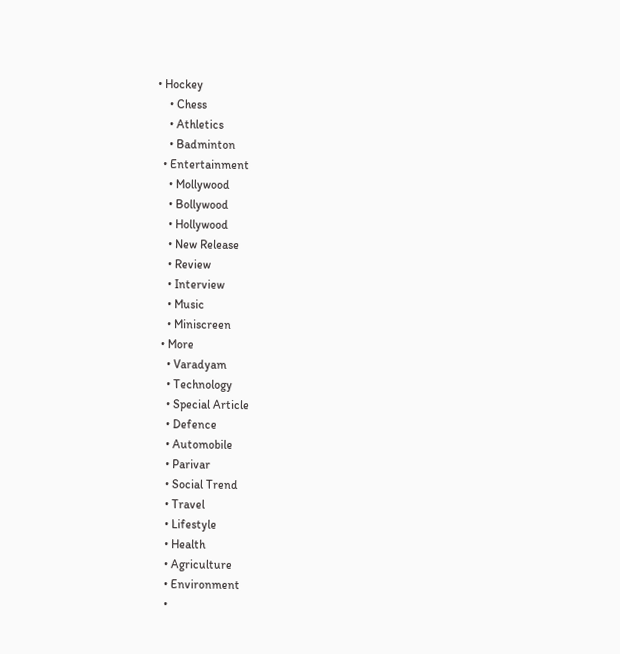• Hockey
    • Chess
    • Athletics
    • Badminton
  • Entertainment
    • Mollywood
    • Bollywood
    • Hollywood
    • New Release
    • Review
    • Interview
    • Music
    • Miniscreen
  • More
    • Varadyam
    • Technology
    • Special Article
    • Defence
    • Automobile
    • Parivar
    • Social Trend
    • Travel
    • Lifestyle
    • Health
    • Agriculture
    • Environment
    •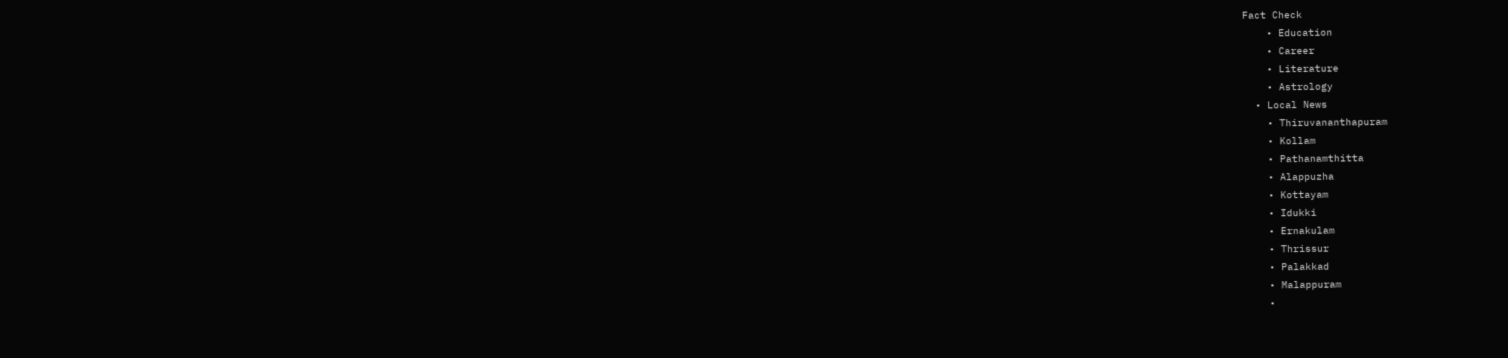Fact Check
    • Education
    • Career
    • Literature
    • Astrology
  • Local News
    • Thiruvananthapuram
    • Kollam
    • Pathanamthitta
    • Alappuzha
    • Kottayam
    • Idukki
    • Ernakulam
    • Thrissur
    • Palakkad
    • Malappuram
    •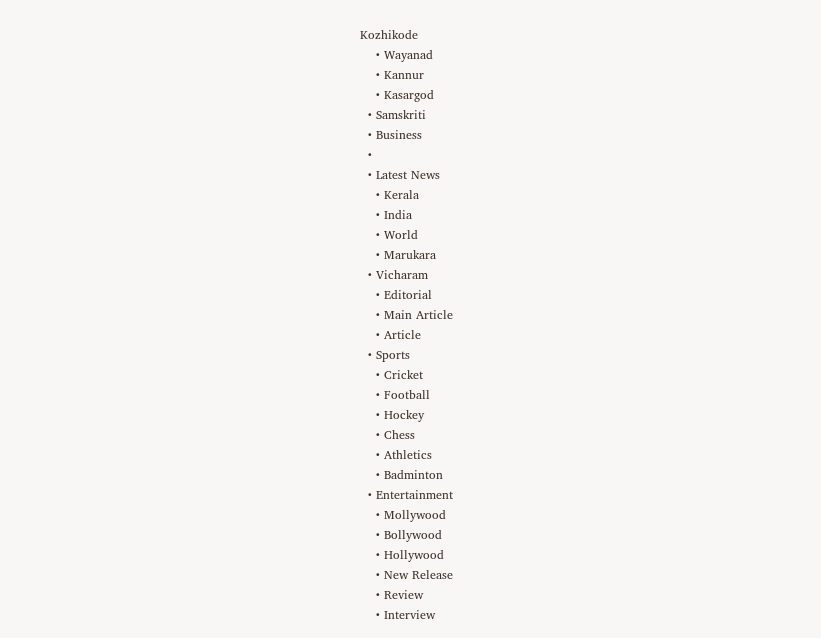Kozhikode
    • Wayanad
    • Kannur
    • Kasargod
  • Samskriti
  • Business
  •
  • Latest News
    • Kerala
    • India
    • World
    • Marukara
  • Vicharam
    • Editorial
    • Main Article
    • Article
  • Sports
    • Cricket
    • Football
    • Hockey
    • Chess
    • Athletics
    • Badminton
  • Entertainment
    • Mollywood
    • Bollywood
    • Hollywood
    • New Release
    • Review
    • Interview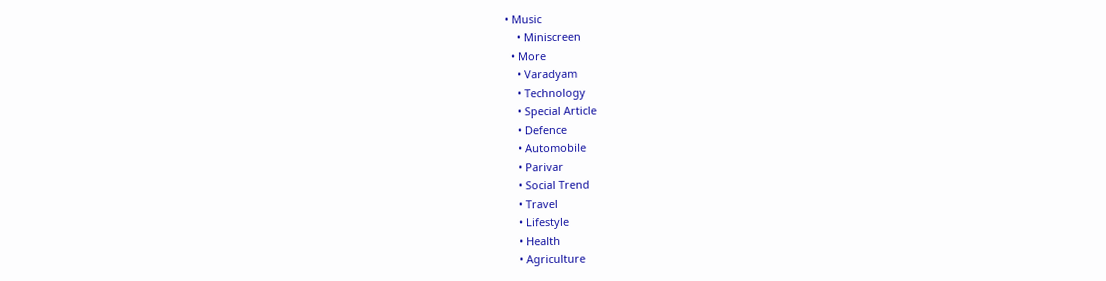• Music
    • Miniscreen
  • More
    • Varadyam
    • Technology
    • Special Article
    • Defence
    • Automobile
    • Parivar
    • Social Trend
    • Travel
    • Lifestyle
    • Health
    • Agriculture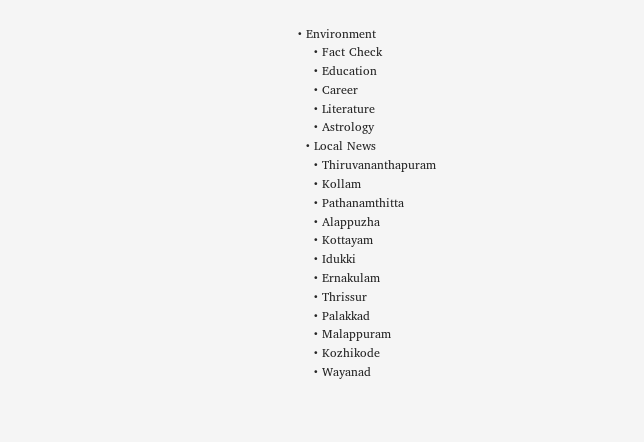• Environment
    • Fact Check
    • Education
    • Career
    • Literature
    • Astrology
  • Local News
    • Thiruvananthapuram
    • Kollam
    • Pathanamthitta
    • Alappuzha
    • Kottayam
    • Idukki
    • Ernakulam
    • Thrissur
    • Palakkad
    • Malappuram
    • Kozhikode
    • Wayanad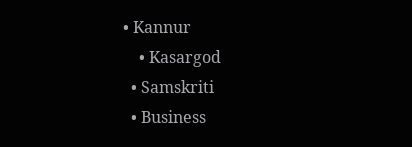• Kannur
    • Kasargod
  • Samskriti
  • Business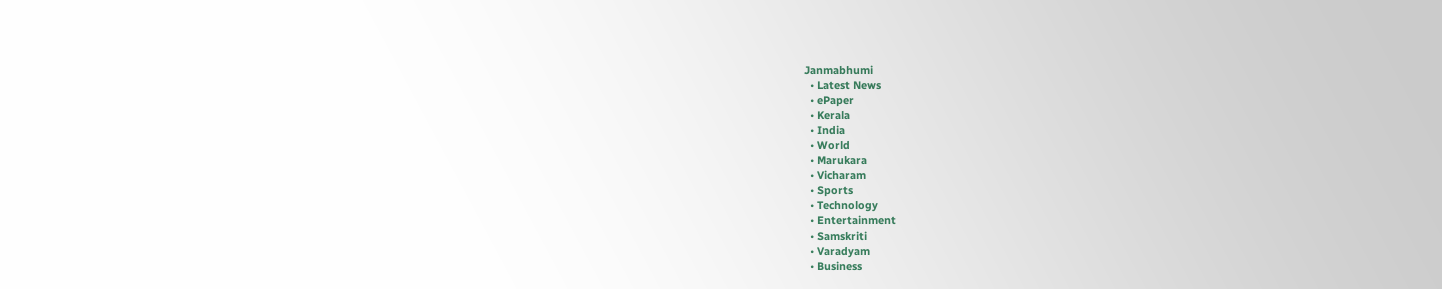Janmabhumi
  • Latest News
  • ePaper
  • Kerala
  • India
  • World
  • Marukara
  • Vicharam
  • Sports
  • Technology
  • Entertainment
  • Samskriti
  • Varadyam
  • Business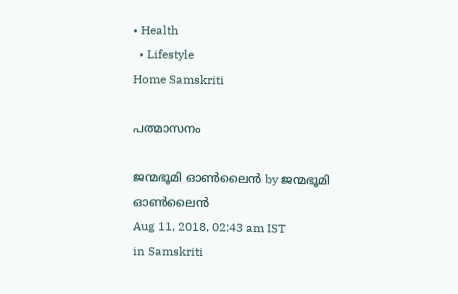• Health
  • Lifestyle
Home Samskriti

പത്മാസനം

ജന്മഭൂമി ഓണ്‍ലൈന്‍ by ജന്മഭൂമി ഓണ്‍ലൈന്‍
Aug 11, 2018, 02:43 am IST
in Samskriti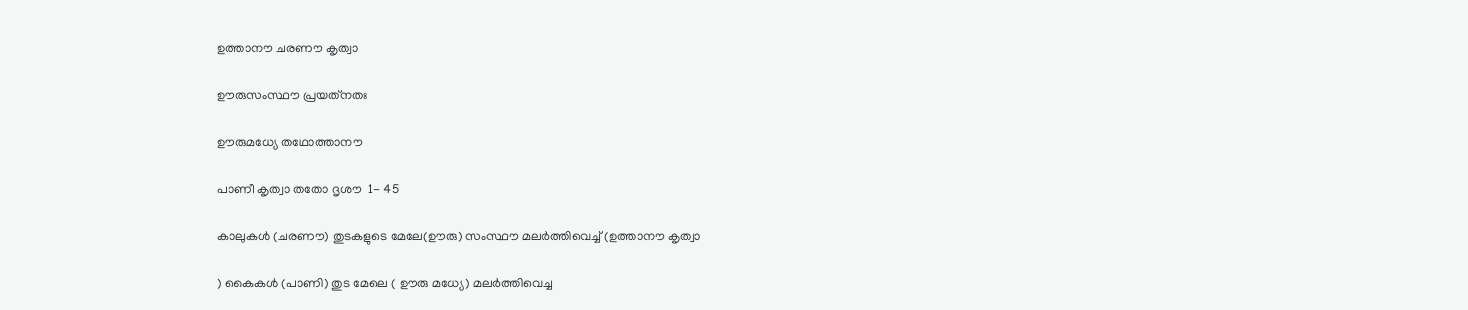ഉത്താനൗ ചരണൗ കൃത്വാ

ഊരുസംസ്ഥൗ പ്രയത്‌നതഃ

ഊരുമധ്യേ തഥോത്താനൗ

പാണീ കൃത്വാ തതോ ദൃശൗ  1- 45

കാലുകള്‍ (ചരണൗ) തുടകളുടെ മേലേ(ഊരു) സംസ്ഥൗ മലര്‍ത്തിവെച്ച് (ഉത്താനൗ കൃത്വാ

) കൈകള്‍ (പാണി) തുട മേലെ ( ഊരു മധ്യേ) മലര്‍ത്തിവെച്ച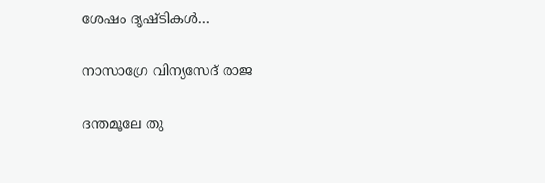ശേഷം ദൃഷ്ടികള്‍…

നാസാഗ്രേ വിന്യസേദ് രാജ

ദന്തമൂലേ തു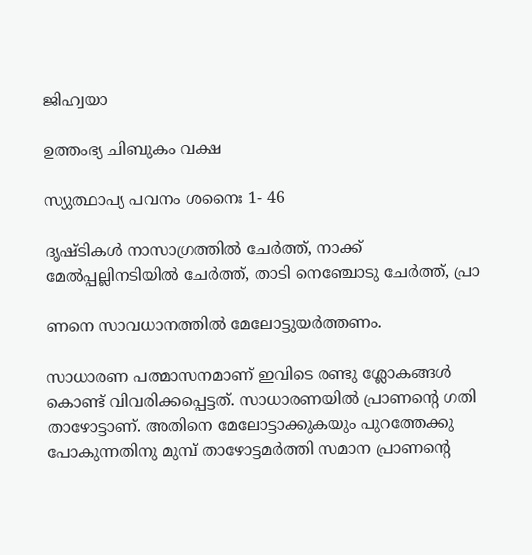ജിഹ്വയാ

ഉത്തംഭ്യ ചിബുകം വക്ഷ

സ്യുത്ഥാപ്യ പവനം ശനൈഃ 1- 46

ദൃഷ്ടികള്‍ നാസാഗ്രത്തില്‍ ചേര്‍ത്ത്, നാക്ക് മേല്‍പ്പല്ലിനടിയില്‍ ചേര്‍ത്ത്, താടി നെഞ്ചോടു ചേര്‍ത്ത്, പ്രാ

ണനെ സാവധാനത്തില്‍ മേലോട്ടുയര്‍ത്തണം.

സാധാരണ പത്മാസനമാണ് ഇവിടെ രണ്ടു ശ്ലോകങ്ങള്‍ കൊണ്ട് വിവരിക്കപ്പെട്ടത്. സാധാരണയില്‍ പ്രാണന്റെ ഗതി താഴോട്ടാണ്. അതിനെ മേലോട്ടാക്കുകയും പുറത്തേക്കു പോകുന്നതിനു മുമ്പ് താഴോട്ടമര്‍ത്തി സമാന പ്രാണന്റെ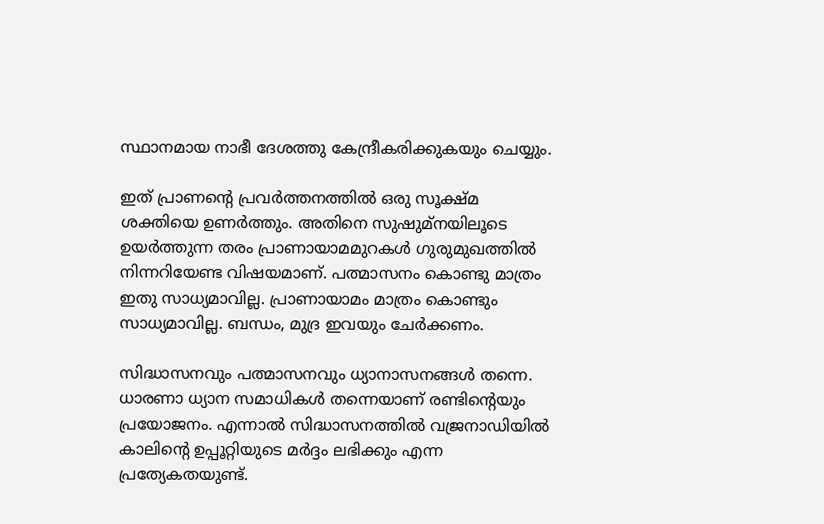സ്ഥാനമായ നാഭീ ദേശത്തു കേന്ദ്രീകരിക്കുകയും ചെയ്യും.

ഇത് പ്രാണന്റെ പ്രവര്‍ത്തനത്തില്‍ ഒരു സൂക്ഷ്മ ശക്തിയെ ഉണര്‍ത്തും. അതിനെ സുഷുമ്‌നയിലൂടെ ഉയര്‍ത്തുന്ന തരം പ്രാണായാമമുറകള്‍ ഗുരുമുഖത്തില്‍ നിന്നറിയേണ്ട വിഷയമാണ്. പത്മാസനം കൊണ്ടു മാത്രം ഇതു സാധ്യമാവില്ല. പ്രാണായാമം മാത്രം കൊണ്ടും സാധ്യമാവില്ല. ബന്ധം, മുദ്ര ഇവയും ചേര്‍ക്കണം.

സിദ്ധാസനവും പത്മാസനവും ധ്യാനാസനങ്ങള്‍ തന്നെ. ധാരണാ ധ്യാന സമാധികള്‍ തന്നെയാണ് രണ്ടിന്റെയും പ്രയോജനം. എന്നാല്‍ സിദ്ധാസനത്തില്‍ വജ്രനാഡിയില്‍ കാലിന്റെ ഉപ്പൂറ്റിയുടെ മര്‍ദ്ദം ലഭിക്കും എന്ന പ്രത്യേകതയുണ്ട്.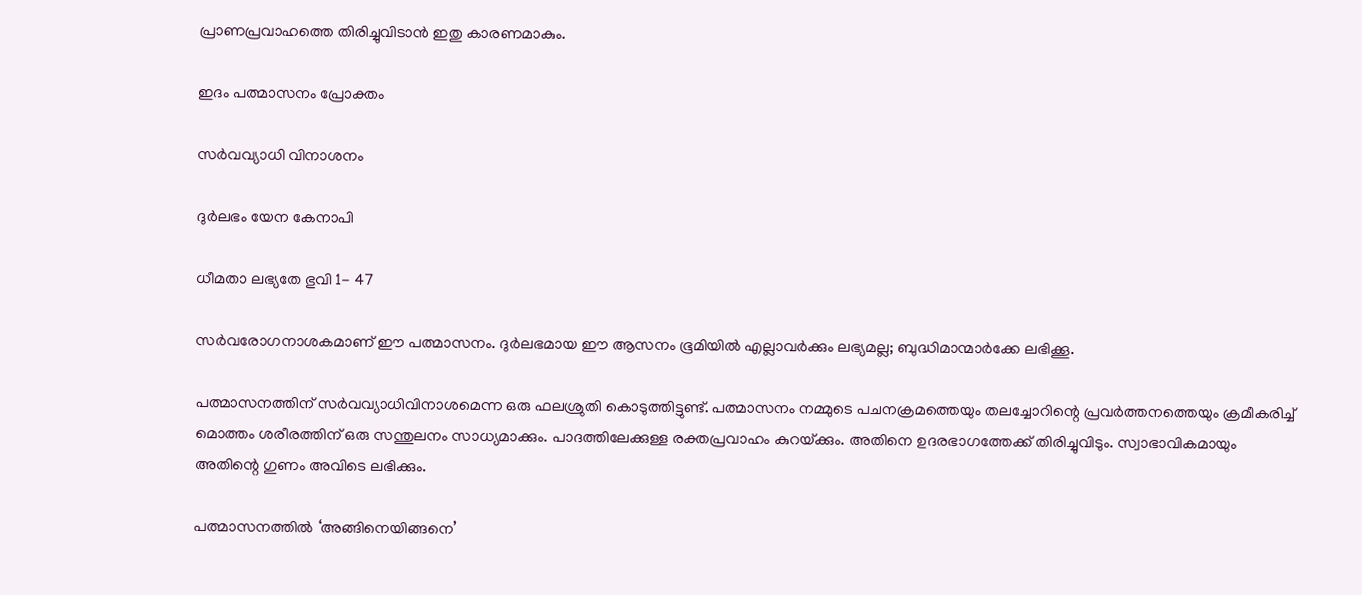പ്രാണപ്രവാഹത്തെ തിരിച്ചുവിടാന്‍ ഇതു കാരണമാകും.

ഇദം പത്മാസനം പ്രോക്തം

സര്‍വവ്യാധി വിനാശനം

ദുര്‍ലഭം യേന കേനാപി

ധീമതാ ലഭ്യതേ ഭുവി 1- 47

സര്‍വരോഗനാശകമാണ് ഈ പത്മാസനം. ദുര്‍ലഭമായ ഈ ആസനം ഭൂമിയില്‍ എല്ലാവര്‍ക്കും ലഭ്യമല്ല; ബുദ്ധിമാന്മാര്‍ക്കേ ലഭിക്കൂ.

പത്മാസനത്തിന് സര്‍വവ്യാധിവിനാശമെന്ന ഒരു ഫലശ്രുതി കൊടുത്തിട്ടുണ്ട്. പത്മാസനം നമ്മുടെ പചനക്രമത്തെയും തലച്ചോറിന്റെ പ്രവര്‍ത്തനത്തെയും ക്രമീകരിച്ച് മൊത്തം ശരീരത്തിന് ഒരു സന്തുലനം സാധ്യമാക്കും. പാദത്തിലേക്കുള്ള രക്തപ്രവാഹം കുറയ്‌ക്കും. അതിനെ ഉദരഭാഗത്തേക്ക് തിരിച്ചുവിടും. സ്വാഭാവികമായും അതിന്റെ ഗുണം അവിടെ ലഭിക്കും.

പത്മാസനത്തില്‍ ‘അങ്ങിനെയിങ്ങനെ’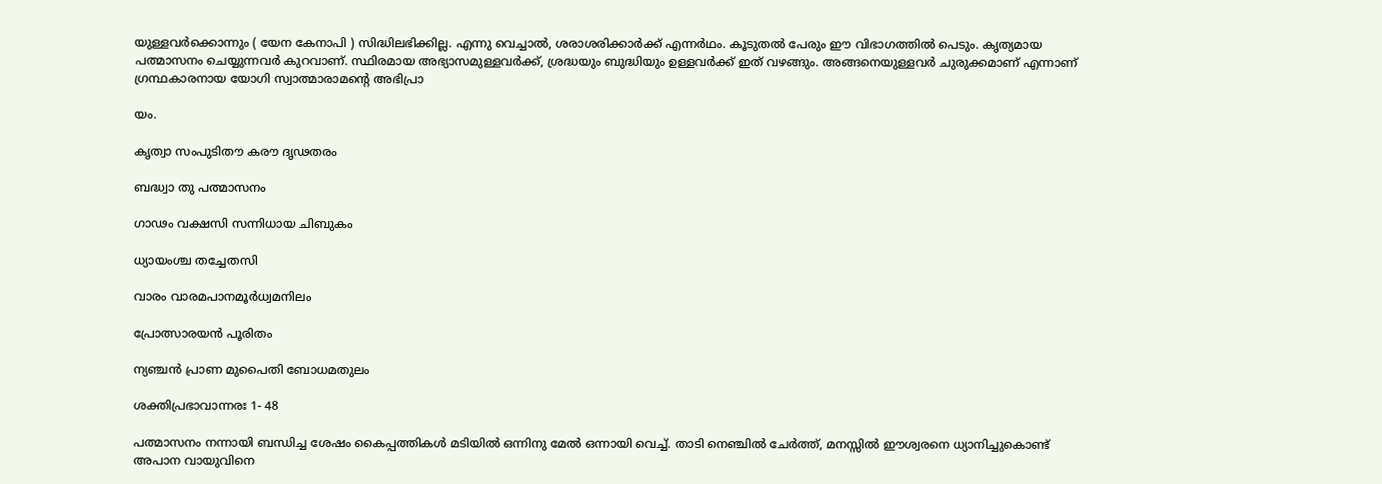യുള്ളവര്‍ക്കൊന്നും ( യേന കേനാപി ) സിദ്ധിലഭിക്കില്ല. എന്നു വെച്ചാല്‍, ശരാശരിക്കാര്‍ക്ക് എന്നര്‍ഥം. കൂടുതല്‍ പേരും ഈ വിഭാഗത്തില്‍ പെടും. കൃത്യമായ പത്മാസനം ചെയ്യുന്നവര്‍ കുറവാണ്. സ്ഥിരമായ അഭ്യാസമുള്ളവര്‍ക്ക്, ശ്രദ്ധയും ബുദ്ധിയും ഉള്ളവര്‍ക്ക് ഇത് വഴങ്ങും. അങ്ങനെയുള്ളവര്‍ ചുരുക്കമാണ് എന്നാണ് ഗ്രന്ഥകാരനായ യോഗി സ്വാത്മാരാമന്റെ അഭിപ്രാ

യം.

കൃത്വാ സംപുടിതൗ കരൗ ദൃഢതരം

ബദ്ധ്വാ തു പത്മാസനം

ഗാഢം വക്ഷസി സന്നിധായ ചിബുകം

ധ്യായംശ്ച തച്ചേതസി

വാരം വാരമപാനമൂര്‍ധ്വമനിലം

പ്രോത്സാരയന്‍ പൂരിതം

ന്യഞ്ചന്‍ പ്രാണ മുപൈതി ബോധമതുലം

ശക്തിപ്രഭാവാന്നരഃ 1- 48

പത്മാസനം നന്നായി ബന്ധിച്ച ശേഷം കൈപ്പത്തികള്‍ മടിയില്‍ ഒന്നിനു മേല്‍ ഒന്നായി വെച്ച്. താടി നെഞ്ചില്‍ ചേര്‍ത്ത്, മനസ്സില്‍ ഈശ്വരനെ ധ്യാനിച്ചുകൊണ്ട് അപാന വായുവിനെ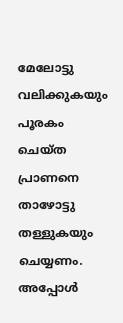മേലോട്ടു വലിക്കുകയും പൂരകം ചെയ്ത പ്രാണനെ താഴോട്ടു തള്ളുകയും ചെയ്യണം. അപ്പോള്‍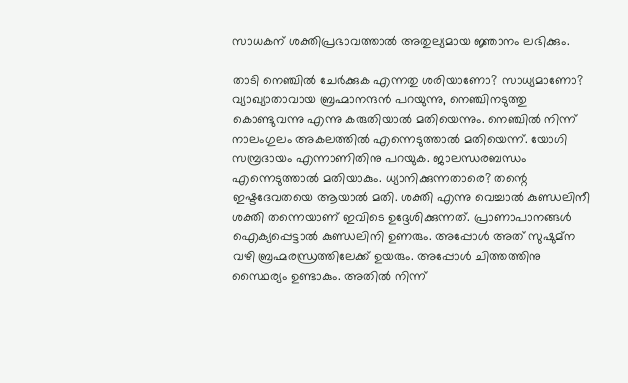സാധകന് ശക്തിപ്രഭാവത്താല്‍ അതുല്യമായ ജ്ഞാനം ലഭിക്കും.

താടി നെഞ്ചില്‍ ചേര്‍ക്കുക എന്നതു ശരിയാണോ? സാധ്യമാണോ? വ്യാഖ്യാതാവായ ബ്രഹ്മാനന്ദന്‍ പറയുന്നു, നെഞ്ചിനടുത്തു കൊണ്ടുവന്നു എന്നു കരുതിയാല്‍ മതിയെന്നും. നെഞ്ചില്‍ നിന്ന് നാലംഗുലം അകലത്തില്‍ എന്നെടുത്താല്‍ മതിയെന്ന്. യോഗി സമ്പ്രദായം എന്നാണിതിനു പറയുക. ജാലന്ധരബന്ധം എന്നെടുത്താല്‍ മതിയാകും. ധ്യാനിക്കുന്നതാരെ? തന്റെ ഇഷ്ടദേവതയെ ആയാല്‍ മതി. ശക്തി എന്നു വെച്ചാല്‍ കുണ്ഡലിനീ ശക്തി തന്നെയാണ് ഇവിടെ ഉദ്ദേശിക്കുന്നത്. പ്രാണാപാനങ്ങള്‍ ഐക്യപ്പെട്ടാല്‍ കുണ്ഡലിനി ഉണരും. അപ്പോള്‍ അത് സുഷുമ്‌ന വഴി ബ്രഹ്മരന്ധ്രത്തിലേക്ക് ഉയരും. അപ്പോള്‍ ചിത്തത്തിനു സ്ഥൈര്യം ഉണ്ടാകും. അതില്‍ നിന്ന്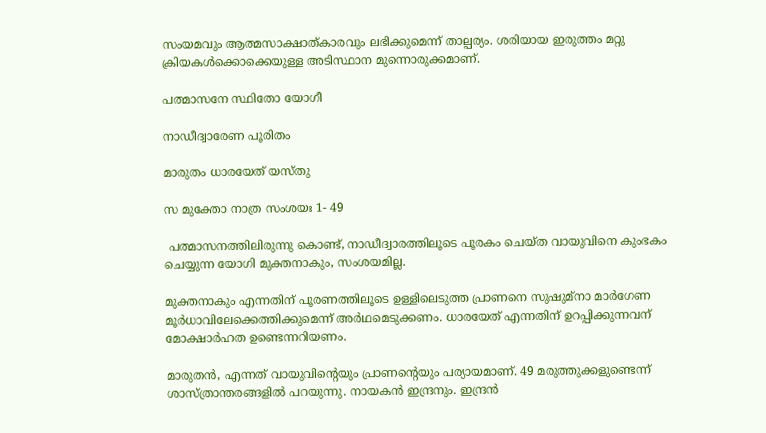സംയമവും ആത്മസാക്ഷാത്കാരവും ലഭിക്കുമെന്ന് താല്പര്യം. ശരിയായ ഇരുത്തം മറ്റു ക്രിയകള്‍ക്കൊക്കെയുള്ള അടിസ്ഥാന മുന്നൊരുക്കമാണ്.

പത്മാസനേ സ്ഥിതോ യോഗീ

നാഡീദ്വാരേണ പൂരിതം

മാരുതം ധാരയേത് യസ്തു

സ മുക്തോ നാത്ര സംശയഃ 1- 49

 പത്മാസനത്തിലിരുന്നു കൊണ്ട്, നാഡീദ്വാരത്തിലൂടെ പൂരകം ചെയ്ത വായുവിനെ കുംഭകം ചെയ്യുന്ന യോഗി മുക്തനാകും, സംശയമില്ല.

മുക്തനാകും എന്നതിന് പൂരണത്തിലൂടെ ഉള്ളിലെടുത്ത പ്രാണനെ സുഷുമ്‌നാ മാര്‍ഗേണ മൂര്‍ധാവിലേക്കെത്തിക്കുമെന്ന് അര്‍ഥമെടുക്കണം. ധാരയേത് എന്നതിന് ഉറപ്പിക്കുന്നവന് മോക്ഷാര്‍ഹത ഉണ്ടെന്നറിയണം.

മാരുതന്‍, എന്നത് വായുവിന്റെയും പ്രാണന്റെയും പര്യായമാണ്. 49 മരുത്തുക്കളുണ്ടെന്ന് ശാസ്ത്രാന്തരങ്ങളില്‍ പറയുന്നു. നായകന്‍ ഇന്ദ്രനും. ഇന്ദ്രന്‍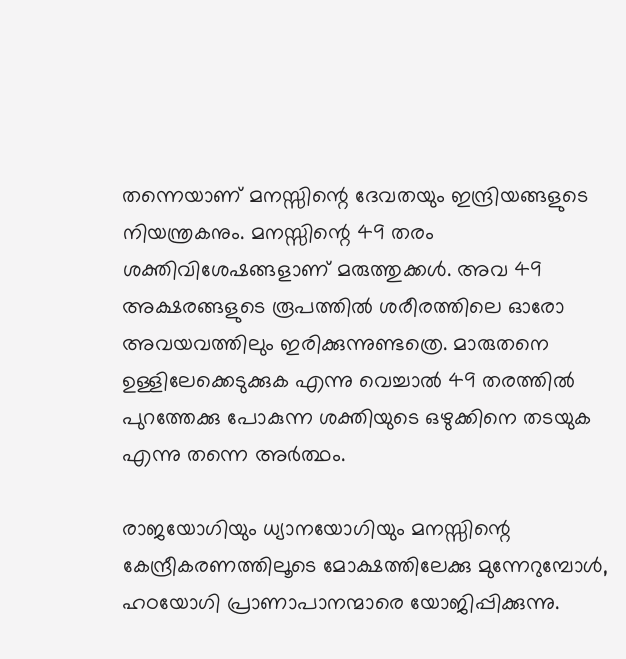തന്നെയാണ് മനസ്സിന്റെ ദേവതയും ഇന്ദ്രിയങ്ങളുടെ നിയന്ത്രകനും. മനസ്സിന്റെ 49 തരം ശക്തിവിശേഷങ്ങളാണ് മരുത്തുക്കള്‍. അവ 49 അക്ഷരങ്ങളുടെ രൂപത്തില്‍ ശരീരത്തിലെ ഓരോ അവയവത്തിലും ഇരിക്കുന്നുണ്ടത്രെ. മാരുതനെ ഉള്ളിലേക്കെടുക്കുക എന്നു വെച്ചാല്‍ 49 തരത്തില്‍ പുറത്തേക്കു പോകുന്ന ശക്തിയുടെ ഒഴുക്കിനെ തടയുക എന്നു തന്നെ അര്‍ത്ഥം.

രാജയോഗിയും ധ്യാനയോഗിയും മനസ്സിന്റെ കേന്ദ്രീകരണത്തിലൂടെ മോക്ഷത്തിലേക്കു മുന്നേറുമ്പോള്‍, ഹഠയോഗി പ്രാണാപാനന്മാരെ യോജിപ്പിക്കുന്നു.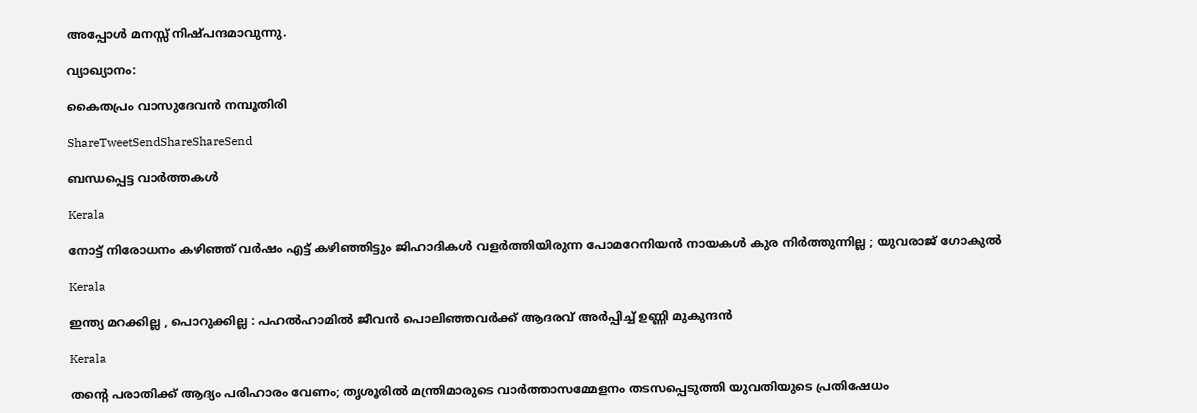അപ്പോള്‍ മനസ്സ് നിഷ്പന്ദമാവുന്നു.

വ്യാഖ്യാനം:

കൈതപ്രം വാസുദേവന്‍ നമ്പൂതിരി

ShareTweetSendShareShareSend

ബന്ധപ്പെട്ട വാര്‍ത്തകള്‍

Kerala

നോട്ട് നിരോധനം കഴിഞ്ഞ് വര്‍ഷം എട്ട് കഴിഞ്ഞിട്ടും ജിഹാദികള്‍ വളര്‍ത്തിയിരുന്ന പോമറേനിയന്‍ നായകള്‍ കുര നിർത്തുന്നില്ല ; യുവരാജ് ഗോകുൽ

Kerala

ഇന്ത്യ മറക്കില്ല , പൊറുക്കില്ല : പഹൽഹാമിൽ ജീവൻ പൊലിഞ്ഞവർക്ക് ആദരവ് അർപ്പിച്ച് ഉണ്ണി മുകുന്ദൻ

Kerala

തന്റെ പരാതിക്ക് ആദ്യം പരിഹാരം വേണം; തൃശൂരിൽ മന്ത്രിമാരുടെ വാർത്താസമ്മേളനം തടസപ്പെടുത്തി യുവതിയുടെ പ്രതിഷേധം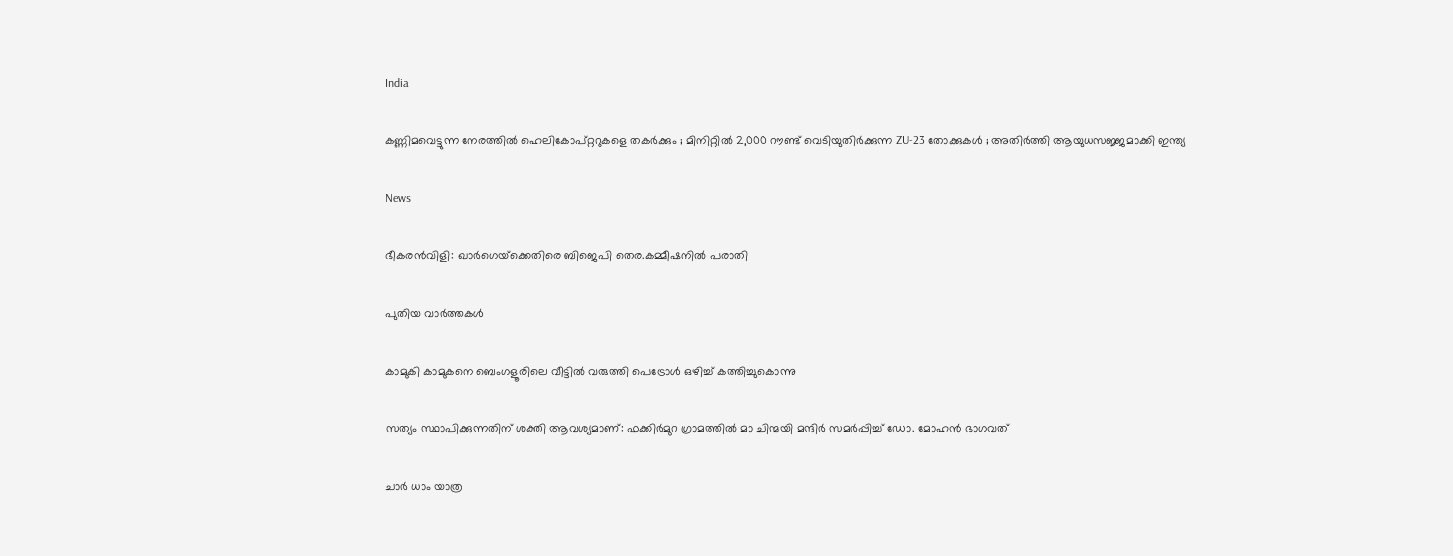India

കണ്ണിമവെട്ടുന്ന നേരത്തിൽ ഹെലികോപ്റ്ററുകളെ തകർക്കും ; മിനിറ്റിൽ 2,000 റൗണ്ട് വെടിയുതിർക്കുന്ന ZU-23 തോക്കുകൾ ; അതിർത്തി ആയുധസജ്ജമാക്കി ഇന്ത്യ

News

ഭീകരൻവിളി: ഖാർഗെയ്‌ക്കെതിരെ ബിജെപി തെര.കമ്മീഷനിൽ പരാതി

പുതിയ വാര്‍ത്തകള്‍

കാമുകി കാമുകനെ ബെംഗളൂരിലെ വീട്ടിൽ വരുത്തി പെട്രോൾ ഒഴിച്ച് കത്തിച്ചുകൊന്നു

സത്യം സ്ഥാപിക്കുന്നതിന് ശക്തി ആവശ്യമാണ്: ഫക്കിര്‍മുറ ഗ്രാമത്തില്‍ മാ ചിന്മയി മന്ദിര്‍ സമര്‍പ്പിച്ച് ഡോ. മോഹന്‍ ഭാഗവത്

ചാർ ധാം യാത്ര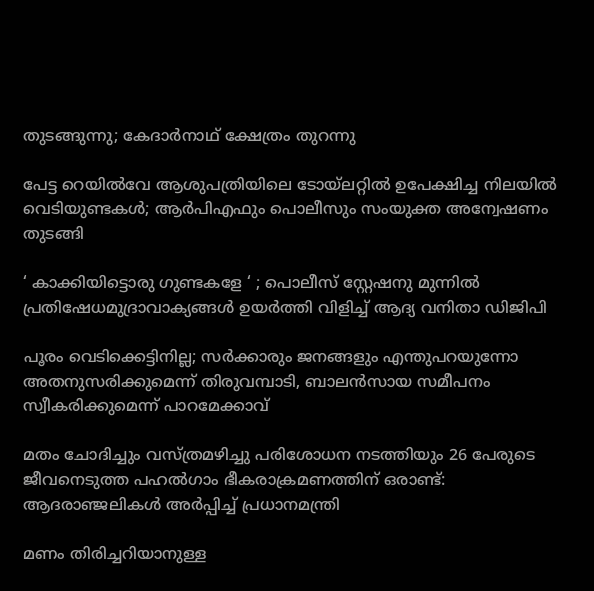തുടങ്ങുന്നു; കേദാർനാഥ് ക്ഷേത്രം തുറന്നു

പേട്ട റെയിൽവേ ആശുപത്രിയിലെ ടോയ്‌ലറ്റിൽ ഉപേക്ഷിച്ച നിലയിൽ വെടിയുണ്ടകൾ; ആർപിഎഫും പൊലീസും സംയുക്ത അന്വേഷണം തുടങ്ങി

‘ കാക്കിയിട്ടൊരു ഗുണ്ടകളേ ‘ ; പൊലീസ് സ്റ്റേഷനു മുന്നിൽ പ്രതിഷേധമുദ്രാവാക്യങ്ങൾ ഉയർത്തി വിളിച്ച് ആദ്യ വനിതാ ഡിജിപി

പൂരം വെടിക്കെട്ടിനില്ല; സർക്കാരും ജനങ്ങളും എന്തുപറയുന്നോ അതനുസരിക്കുമെന്ന് തിരുവമ്പാടി, ബാലന്‍സായ സമീപനം സ്വീകരിക്കുമെന്ന് പാറമേക്കാവ്

മതം ചോദിച്ചും വസ്ത്രമഴിച്ചു പരിശോധന നടത്തിയും 26 പേരുടെ ജീവനെടുത്ത പഹൽഗാം ഭീകരാക്രമണത്തിന് ഒരാണ്ട്: ആദരാഞ്ജലികൾ അർപ്പിച്ച് പ്രധാനമന്ത്രി

മണം തിരിച്ചറിയാനുള്ള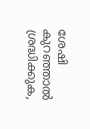ശേഷി കുറഞ്ഞാൽ ശ്രദ്ധിക്കുക,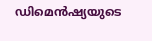ഡിമെൻഷ്യയുടെ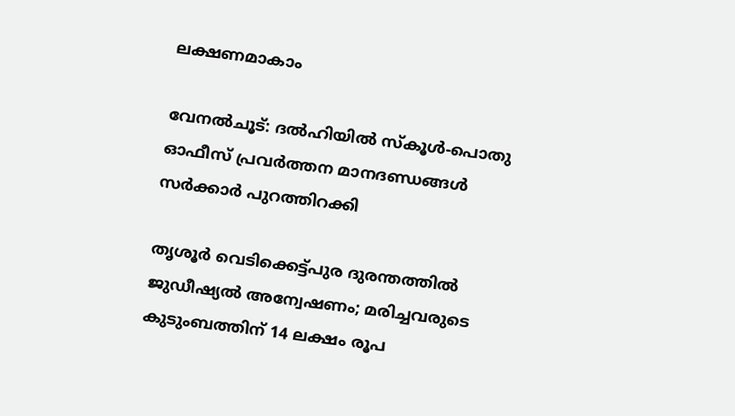ലക്ഷണമാകാം

വേനൽചൂട്: ദൽഹിയിൽ സ്‌കൂൾ-പൊതു ഓഫീസ് പ്രവർത്തന മാനദണ്ഡങ്ങൾ സർക്കാർ പുറത്തിറക്കി

തൃശൂർ വെടിക്കെട്ട്പുര ദുരന്തത്തിൽ ജുഡീഷ്യൽ അന്വേഷണം; മരിച്ചവരുടെ കുടുംബത്തിന് 14 ലക്ഷം രൂപ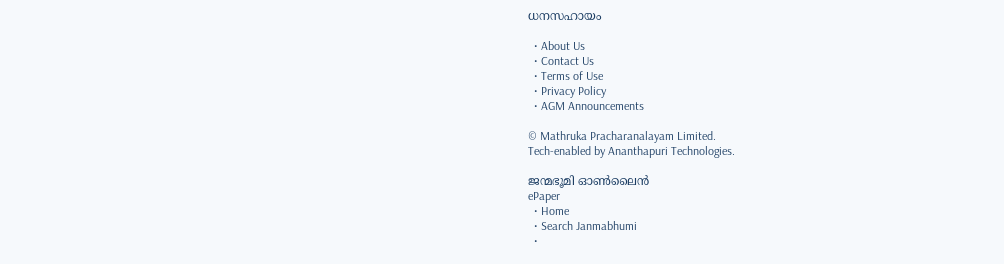ധനസഹായം

  • About Us
  • Contact Us
  • Terms of Use
  • Privacy Policy
  • AGM Announcements

© Mathruka Pracharanalayam Limited.
Tech-enabled by Ananthapuri Technologies.

ജന്മഭൂമി ഓണ്‍ലൈന്‍
ePaper
  • Home
  • Search Janmabhumi
  •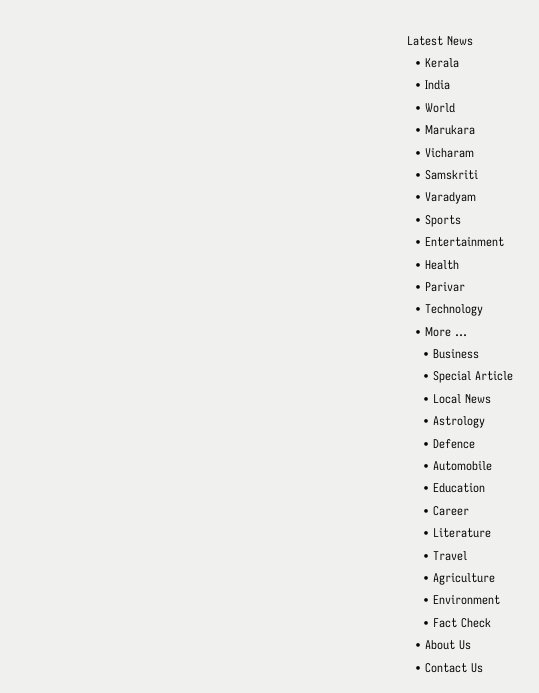Latest News
  • Kerala
  • India
  • World
  • Marukara
  • Vicharam
  • Samskriti
  • Varadyam
  • Sports
  • Entertainment
  • Health
  • Parivar
  • Technology
  • More …
    • Business
    • Special Article
    • Local News
    • Astrology
    • Defence
    • Automobile
    • Education
    • Career
    • Literature
    • Travel
    • Agriculture
    • Environment
    • Fact Check
  • About Us
  • Contact Us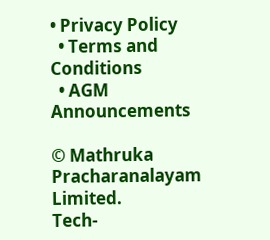• Privacy Policy
  • Terms and Conditions
  • AGM Announcements

© Mathruka Pracharanalayam Limited.
Tech-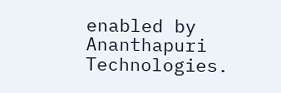enabled by Ananthapuri Technologies.